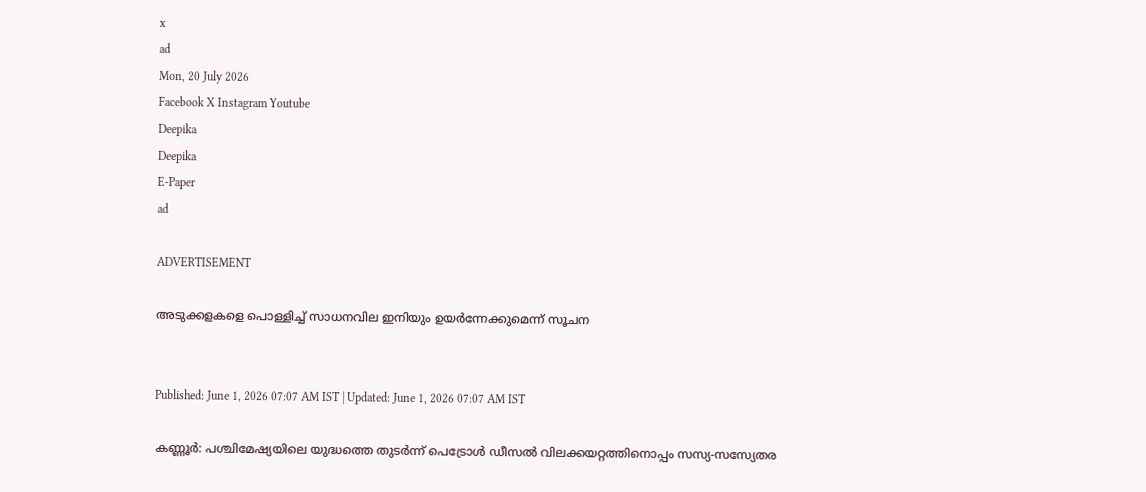x
ad
Mon, 20 July 2026
Facebook X Instagram Youtube
Deepika
Deepika
E-Paper
ad

ADVERTISEMENT

അടുക്കളകളെ പൊള്ളിച്ച് സാധനവില ഇനിയും ഉയർന്നേക്കുമെന്ന് സൂചന


Published: June 1, 2026 07:07 AM IST | Updated: June 1, 2026 07:07 AM IST

കണ്ണൂര്‍: പശ്ചിമേഷ്യയിലെ യുദ്ധത്തെ തുടർന്ന് പെട്രോൾ ഡീസൽ വിലക്കയറ്റത്തിനൊപ്പം സസ്യ-സസ്യേതര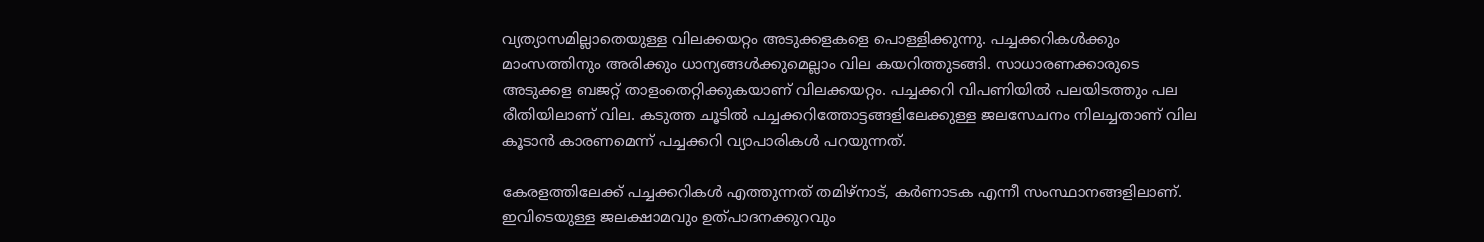വ്യത്യാസമില്ലാതെയുള്ള വിലക്കയറ്റം അടുക്കളകളെ പൊള്ളിക്കുന്നു. പച്ചക്കറികൾക്കും മാംസത്തിനും അരിക്കും ധാന്യങ്ങൾക്കുമെല്ലാം വില കയറിത്തുടങ്ങി. സാധാരണക്കാരുടെ അടുക്കള ബജറ്റ് താളംതെറ്റിക്കുകയാണ് വിലക്കയറ്റം. പച്ചക്കറി വിപണിയില്‍ പലയിടത്തും പല രീതിയിലാണ് വില. കടുത്ത ചൂടില്‍ പച്ചക്കറിത്തോട്ടങ്ങളിലേക്കുള്ള ജലസേചനം നിലച്ചതാണ് വില കൂടാന്‍ കാരണമെന്ന് പച്ചക്കറി വ്യാപാരികള്‍ പറയുന്നത്.

കേരളത്തിലേക്ക് പച്ചക്കറികൾ എത്തുന്നത് തമിഴ്നാട്, കർണാടക എന്നീ സംസ്ഥാനങ്ങളിലാണ്. ഇവിടെയുള്ള ജലക്ഷാമവും ഉത്പാദനക്കുറവും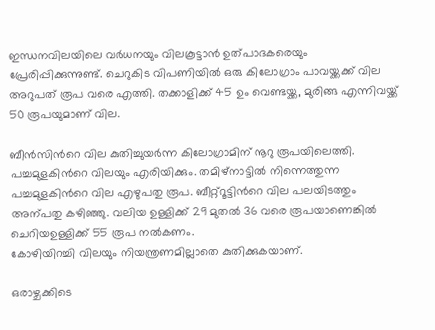ഇന്ധനവിലയിലെ വർധനയും വിലകൂട്ടാൻ ഉത്പാദകരെയും പ്രേരിപ്പിക്കുന്നുണ്ട്. ചെറുകിട വിപണിയില്‍ ഒരു കിലോഗ്രാം പാവയ്ക്കക്ക് വില അറുപത് രൂപ വരെ എത്തി. തക്കാളിക്ക് 45 ഉം വെണ്ടയ്ക്ക, മുരിങ്ങ എന്നിവയ്ക്ക് 50 രൂപയുമാണ് വില.

ബീൻസിന്‍റെ വില കുതിച്ചുയർന്ന കിലോഗ്രാമിന് നൂറു രൂപയിലെത്തി. പച്ചമുളകിന്‍റെ വിലയും എരിയിക്കും. തമിഴ്നാട്ടിൽ നിന്നെത്തുന്ന പച്ചമുളകിന്‍റെ വില എഴുപതു രൂപ. ബീറ്റ്‌റൂട്ടിന്‍റെ വില പലയിടത്തും അന്പതു കഴിഞ്ഞു. വലിയ ഉള്ളിക്ക് 29 മുതല്‍ 36 വരെ രൂപയാണെങ്കില്‍ ചെറിയഉള്ളിക്ക് 55 രൂപ നൽകണം.
കോഴിയിറച്ചി വിലയും നിയന്ത്രണമില്ലാതെ കുതിക്കുകയാണ്.

ഒരാഴ്ചക്കിടെ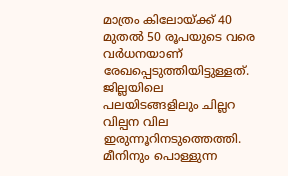മാത്രം കിലോയ്ക്ക് 40 മുതല്‍ 50 രൂപയുടെ വരെ വര്‍ധനയാണ് രേഖപ്പെടുത്തിയിട്ടുള്ളത്. ജില്ലയിലെ പലയിടങ്ങളിലും ചില്ലറ വില്പന വില ഇരുന്നൂറിനടുത്തെത്തി. മീനിനും പൊള്ളുന്ന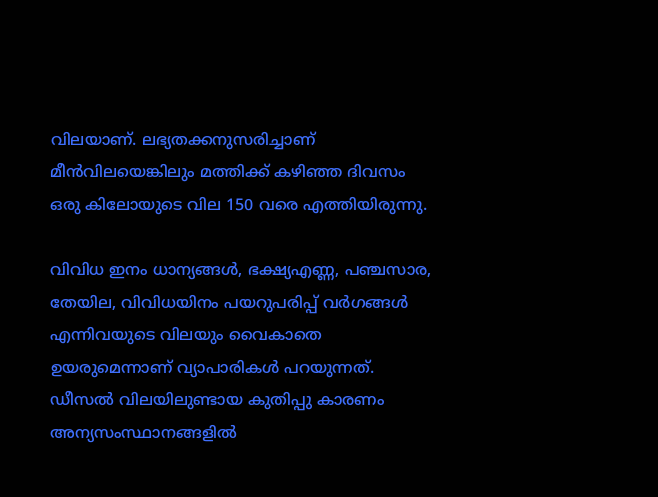വിലയാണ്. ലഭ്യതക്കനുസരിച്ചാണ് മീൻവിലയെങ്കിലും മത്തിക്ക് കഴിഞ്ഞ ദിവസം ഒരു കിലോയുടെ വില 150 വരെ എത്തിയിരുന്നു.

വിവിധ ഇനം ധാന്യങ്ങള്‍, ഭക്ഷ്യഎണ്ണ, പഞ്ചസാര, തേയില, വിവിധയിനം പയറുപരിപ്പ് വര്‍ഗങ്ങള്‍ എന്നിവയുടെ വിലയും വൈകാതെ ഉയരുമെന്നാണ് വ്യാപാരികൾ പറയുന്നത്. ഡീസല്‍ വിലയിലുണ്ടായ കുതിപ്പു കാരണം അന്യസംസ്ഥാനങ്ങളിൽ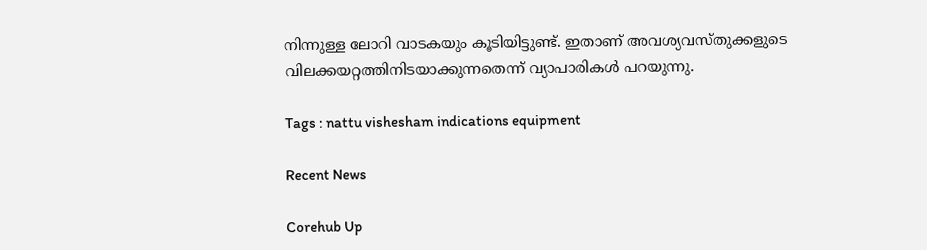നിന്നുള്ള ലോറി വാടകയും കൂടിയിട്ടുണ്ട്. ഇതാണ് അവശ്യവസ്തുക്കളുടെ വിലക്കയറ്റത്തിനിടയാക്കുന്നതെന്ന് വ്യാപാരികൾ പറയുന്നു.

Tags : nattu vishesham indications equipment

Recent News

Corehub Up